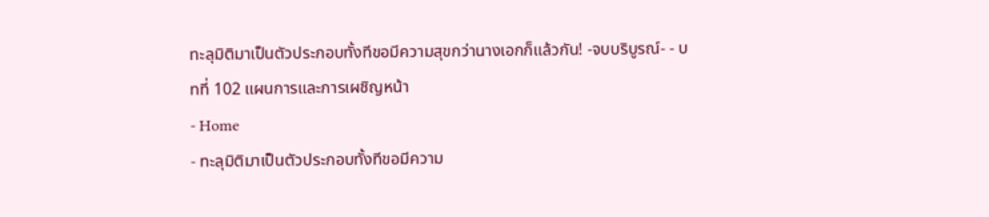ทะลุมิติมาเป็นตัวประกอบทั้งทีขอมีความสุขกว่านางเอกก็แล้วกัน! -จบบริบูรณ์- - บทที่ 102 แผนการและการเผชิญหน้า
- Home
- ทะลุมิติมาเป็นตัวประกอบทั้งทีขอมีความ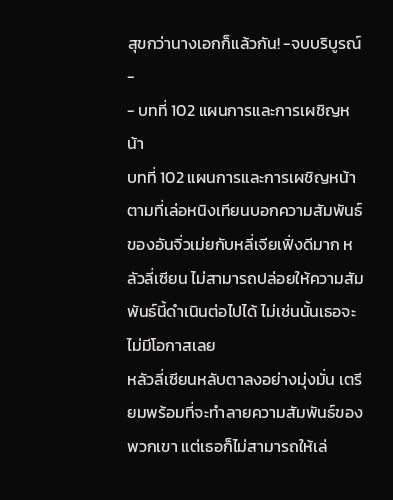สุขกว่านางเอกก็แล้วกัน! -จบบริบูรณ์-
- บทที่ 102 แผนการและการเผชิญหน้า
บทที่ 102 แผนการและการเผชิญหน้า
ตามที่เล่อหนิงเทียนบอกความสัมพันธ์ของอันจิ่วเม่ยกับหลี่เจียเฟิ่งดีมาก หลัวลี่เซียน ไม่สามารถปล่อยให้ความสัมพันธ์นี้ดำเนินต่อไปได้ ไม่เช่นนั้นเธอจะไม่มีโอกาสเลย
หลัวลี่เซียนหลับตาลงอย่างมุ่งมั่น เตรียมพร้อมที่จะทำลายความสัมพันธ์ของพวกเขา แต่เธอก็ไม่สามารถให้เล่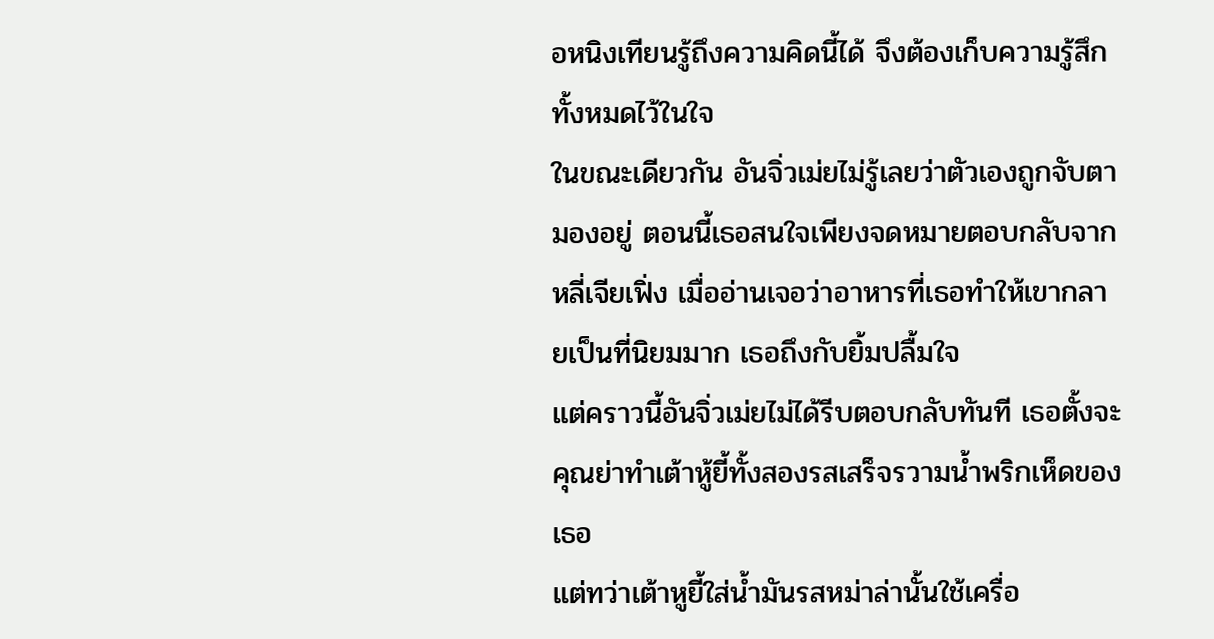อหนิงเทียนรู้ถึงความคิดนี้ได้ จึงต้องเก็บความรู้สึกทั้งหมดไว้ในใจ
ในขณะเดียวกัน อันจิ่วเม่ยไม่รู้เลยว่าตัวเองถูกจับตามองอยู่ ตอนนี้เธอสนใจเพียงจดหมายตอบกลับจากหลี่เจียเฟิ่ง เมื่ออ่านเจอว่าอาหารที่เธอทำให้เขากลายเป็นที่นิยมมาก เธอถึงกับยิ้มปลื้มใจ
แต่คราวนี้อันจิ่วเม่ยไม่ได้รีบตอบกลับทันที เธอตั้งจะคุณย่าทำเต้าหู้ยี้ทั้งสองรสเสร็จรวามน้ำพริกเห็ดของเธอ
แต่ทว่าเต้าหูยี้ใส่น้ำมันรสหม่าล่านั้นใช้เครื่อ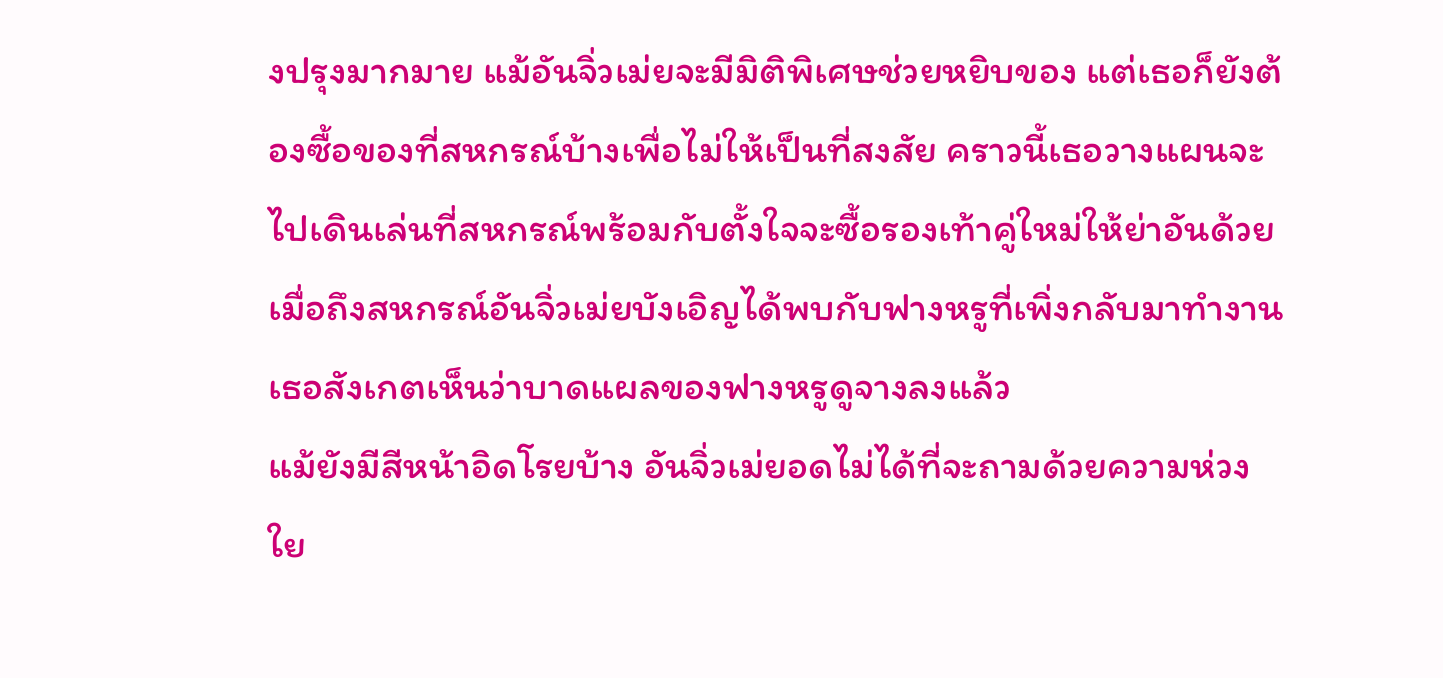งปรุงมากมาย แม้อันจิ่วเม่ยจะมีมิติพิเศษช่วยหยิบของ แต่เธอก็ยังต้องซื้อของที่สหกรณ์บ้างเพื่อไม่ให้เป็นที่สงสัย คราวนี้เธอวางแผนจะไปเดินเล่นที่สหกรณ์พร้อมกับตั้งใจจะซื้อรองเท้าคู่ใหม่ให้ย่าอันด้วย
เมื่อถึงสหกรณ์อันจิ่วเม่ยบังเอิญได้พบกับฟางหรูที่เพิ่งกลับมาทำงาน เธอสังเกตเห็นว่าบาดแผลของฟางหรูดูจางลงแล้ว
แม้ยังมีสีหน้าอิดโรยบ้าง อันจิ่วเม่ยอดไม่ได้ที่จะถามด้วยความห่วงใย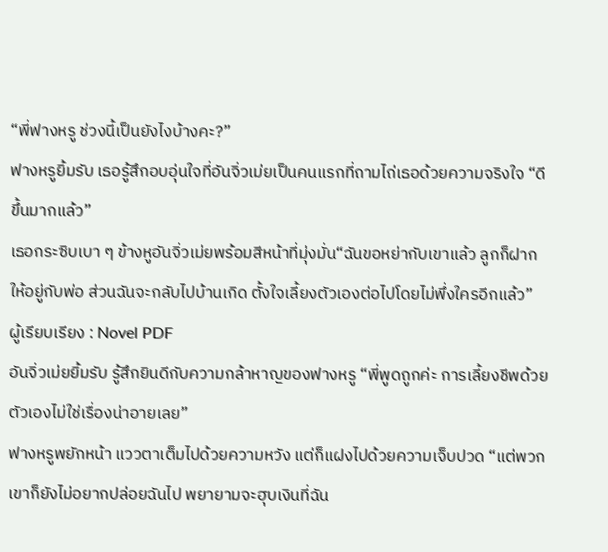“พี่ฟางหรู ช่วงนี้เป็นยังไงบ้างคะ?”
ฟางหรูยิ้มรับ เธอรู้สึกอบอุ่นใจที่อันจิ่วเม่ยเป็นคนแรกที่ถามไถ่เธอด้วยความจริงใจ “ดีขึ้นมากแล้ว”
เธอกระซิบเบา ๆ ข้างหูอันจิ่วเม่ยพร้อมสีหน้าที่มุ่งมั่น“ฉันขอหย่ากับเขาแล้ว ลูกก็ฝากให้อยู่กับพ่อ ส่วนฉันจะกลับไปบ้านเกิด ตั้งใจเลี้ยงตัวเองต่อไปโดยไม่พึ่งใครอีกแล้ว”
ผู้เรียบเรียง : Novel PDF
อันจิ่วเม่ยยิ้มรับ รู้สึกยินดีกับความกล้าหาญของฟางหรู “พี่พูดถูกค่ะ การเลี้ยงชีพด้วยตัวเองไม่ใช่เรื่องน่าอายเลย”
ฟางหรูพยักหน้า แววตาเต็มไปด้วยความหวัง แต่ก็แฝงไปด้วยความเจ็บปวด “แต่พวกเขาก็ยังไม่อยากปล่อยฉันไป พยายามจะฮุบเงินที่ฉัน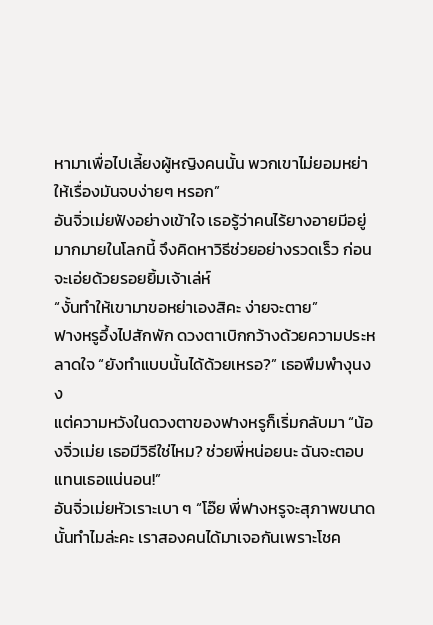หามาเพื่อไปเลี้ยงผู้หญิงคนนั้น พวกเขาไม่ยอมหย่าให้เรื่องมันจบง่ายๆ หรอก”
อันจิ่วเม่ยฟังอย่างเข้าใจ เธอรู้ว่าคนไร้ยางอายมีอยู่มากมายในโลกนี้ จึงคิดหาวิธีช่วยอย่างรวดเร็ว ก่อนจะเอ่ยด้วยรอยยิ้มเจ้าเล่ห์
“งั้นทำให้เขามาขอหย่าเองสิคะ ง่ายจะตาย”
ฟางหรูอึ้งไปสักพัก ดวงตาเบิกกว้างด้วยความประหลาดใจ “ยังทำแบบนั้นได้ด้วยเหรอ?” เธอพึมพำงุนงง
แต่ความหวังในดวงตาของฟางหรูก็เริ่มกลับมา “น้องจิ่วเม่ย เธอมีวิธีใช่ไหม? ช่วยพี่หน่อยนะ ฉันจะตอบแทนเธอแน่นอน!”
อันจิ่วเม่ยหัวเราะเบา ๆ “โอ๊ย พี่ฟางหรูจะสุภาพขนาดนั้นทำไมล่ะคะ เราสองคนได้มาเจอกันเพราะโชค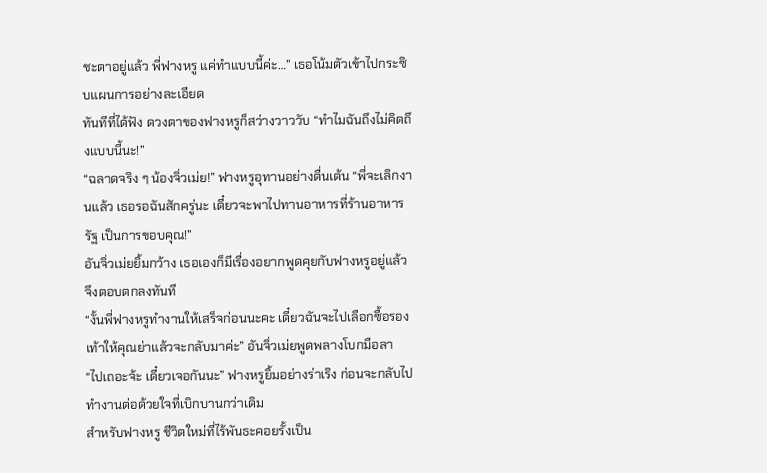ชะตาอยู่แล้ว พี่ฟางหรู แค่ทำแบบนี้ค่ะ…” เธอโน้มตัวเข้าไปกระซิบแผนการอย่างละเอียด
ทันทีที่ได้ฟัง ดวงตาของฟางหรูก็สว่างวาววับ “ทำไมฉันถึงไม่คิดถึงแบบนี้นะ!”
“ฉลาดจริง ๆ น้องจิ่วเม่ย!” ฟางหรูอุทานอย่างตื่นเต้น “พี่จะเลิกงานแล้ว เธอรอฉันสักครู่นะ เดี๋ยวจะพาไปทานอาหารที่ร้านอาหารรัฐ เป็นการขอบคุณ!”
อันจิ่วเม่ยยิ้มกว้าง เธอเองก็มีเรื่องอยากพูดคุยกับฟางหรูอยู่แล้ว จึงตอบตกลงทันที
“งั้นพี่ฟางหรูทำงานให้เสร็จก่อนนะคะ เดี๋ยวฉันจะไปเลือกซื้อรองเท้าให้คุณย่าแล้วจะกลับมาค่ะ” อันจิ่วเม่ยพูดพลางโบกมือลา
“ไปเถอะจ้ะ เดี๋ยวเจอกันนะ” ฟางหรูยิ้มอย่างร่าเริง ก่อนจะกลับไปทำงานต่อด้วยใจที่เบิกบานกว่าเดิม
สำหรับฟางหรู ชีวิตใหม่ที่ไร้พันธะคอยรั้งเป็น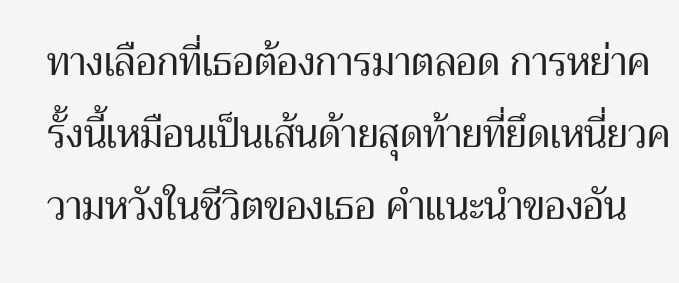ทางเลือกที่เธอต้องการมาตลอด การหย่าครั้งนี้เหมือนเป็นเส้นด้ายสุดท้ายที่ยึดเหนี่ยวความหวังในชีวิตของเธอ คำแนะนำของอัน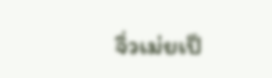จิ่วเม่ยเป็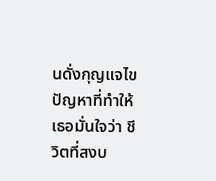นดั่งกุญแจไขปัญหาที่ทำให้เธอมั่นใจว่า ชีวิตที่สงบ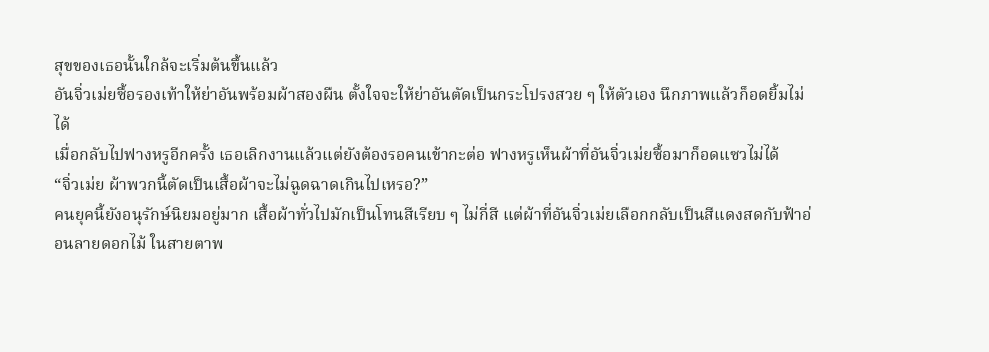สุขของเธอนั้นใกล้จะเริ่มต้นขึ้นแล้ว
อันจิ่วเม่ยซื้อรองเท้าให้ย่าอันพร้อมผ้าสองผืน ตั้งใจจะให้ย่าอันตัดเป็นกระโปรงสวย ๆ ให้ตัวเอง นึกภาพแล้วก็อดยิ้มไม่ได้
เมื่อกลับไปฟางหรูอีกครั้ง เธอเลิกงานแล้วแต่ยังต้องรอคนเข้ากะต่อ ฟางหรูเห็นผ้าที่อันจิ่วเม่ยซื้อมาก็อดแซวไม่ได้
“จิ่วเม่ย ผ้าพวกนี้ตัดเป็นเสื้อผ้าจะไม่ฉูดฉาดเกินไปเหรอ?”
คนยุคนี้ยังอนุรักษ์นิยมอยู่มาก เสื้อผ้าทั่วไปมักเป็นโทนสีเรียบ ๆ ไม่กี่สี แต่ผ้าที่อันจิ่วเม่ยเลือกกลับเป็นสีแดงสดกับฟ้าอ่อนลายดอกไม้ ในสายตาพ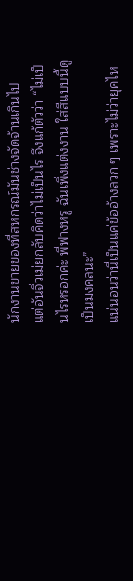นักงานขายของที่สหกรณ์มันช่างจัดจ้านเกินไป
แต่อันจิ่วเม่ยกลับคิดว่าไม่เป็นไร จึงแก้ตัวว่า “ไม่เป็นไรหรอกค่ะ พี่ฟางหรู ฉันเพิ่งแต่งงาน ใส่สีแบบนี้ดูเป็นมงคลนะ”
แน่นอนว่านี่เป็นแค่ข้ออ้างลวก ๆ เพราะไม่ว่ายุคไห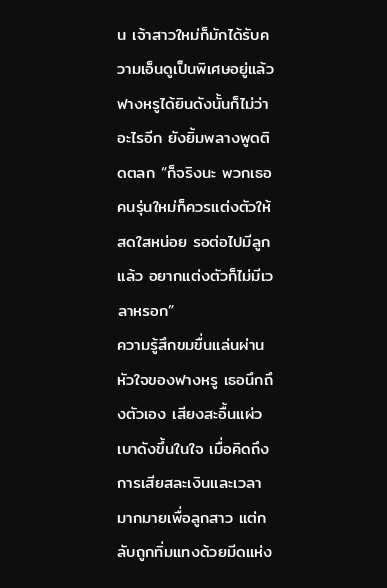น เจ้าสาวใหม่ก็มักได้รับความเอ็นดูเป็นพิเศษอยู่แล้ว
ฟางหรูได้ยินดังนั้นก็ไม่ว่าอะไรอีก ยังยิ้มพลางพูดติดตลก “ก็จริงนะ พวกเธอคนรุ่นใหม่ก็ควรแต่งตัวให้สดใสหน่อย รอต่อไปมีลูกแล้ว อยากแต่งตัวก็ไม่มีเวลาหรอก”
ความรู้สึกขมขื่นแล่นผ่านหัวใจของฟางหรู เธอนึกถึงตัวเอง เสียงสะอื้นแผ่วเบาดังขึ้นในใจ เมื่อคิดถึงการเสียสละเงินและเวลามากมายเพื่อลูกสาว แต่กลับถูกทิ่มแทงด้วยมีดแห่ง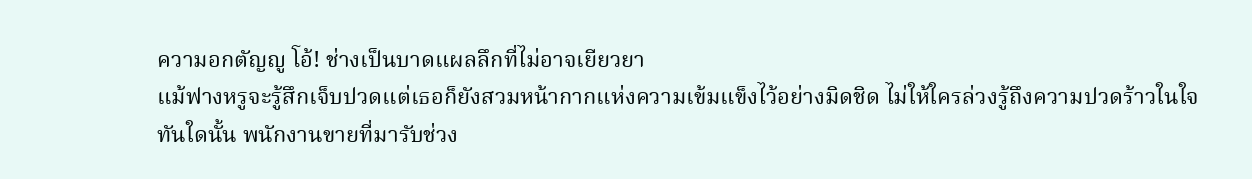ความอกตัญญู โอ้! ช่างเป็นบาดแผลลึกที่ไม่อาจเยียวยา
แม้ฟางหรูจะรู้สึกเจ็บปวดแต่เธอก็ยังสวมหน้ากากแห่งความเข้มแข็งไว้อย่างมิดชิด ไม่ให้ใครล่วงรู้ถึงความปวดร้าวในใจ
ทันใดนั้น พนักงานขายที่มารับช่วง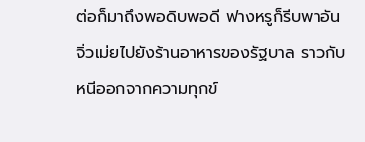ต่อก็มาถึงพอดิบพอดี ฟางหรูก็รีบพาอันจิ่วเม่ยไปยังร้านอาหารของรัฐบาล ราวกับหนีออกจากความทุกข์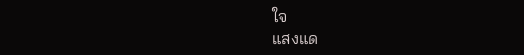ใจ
แสงแด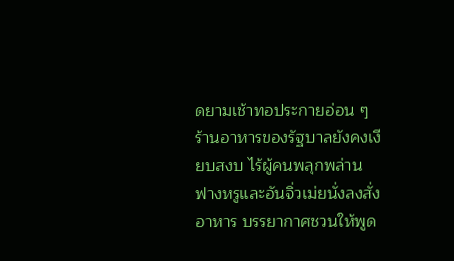ดยามเช้าทอประกายอ่อน ๆ ร้านอาหารของรัฐบาลยังคงเงียบสงบ ไร้ผู้คนพลุกพล่าน ฟางหรูและอันจิ่วเม่ยนั่งลงสั่งอาหาร บรรยากาศชวนให้พูด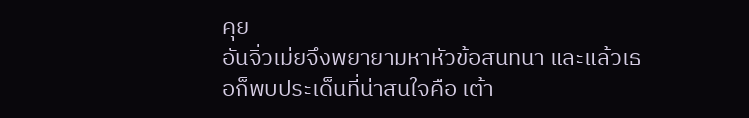คุย
อันจิ่วเม่ยจึงพยายามหาหัวข้อสนทนา และแล้วเธอก็พบประเด็นที่น่าสนใจคือ เต้า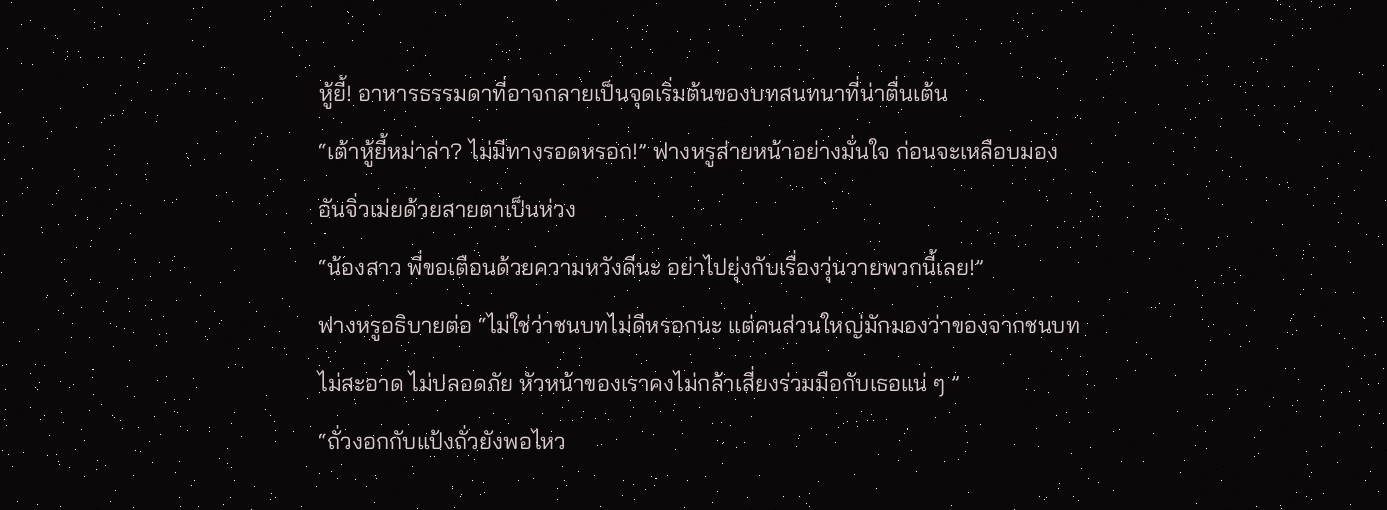หู้ยี้! อาหารธรรมดาที่อาจกลายเป็นจุดเริ่มต้นของบทสนทนาที่น่าตื่นเต้น
“เต้าหู้ยี้หม่าล่า? ไม่มีทางรอดหรอก!” ฟางหรูส่ายหน้าอย่างมั่นใจ ก่อนจะเหลือบมอง อันจิ่วเม่ยด้วยสายตาเป็นห่วง
“น้องสาว พี่ขอเตือนด้วยความหวังดีนะ อย่าไปยุ่งกับเรื่องวุ่นวายพวกนี้เลย!”
ฟางหรูอธิบายต่อ “ไม่ใช่ว่าชนบทไม่ดีหรอกนะ แต่คนส่วนใหญ่มักมองว่าของจากชนบทไม่สะอาด ไม่ปลอดภัย หัวหน้าของเราคงไม่กล้าเสี่ยงร่วมมือกับเธอแน่ ๆ ”
“ถั่วงอกกับแป้งถั่วยังพอไหว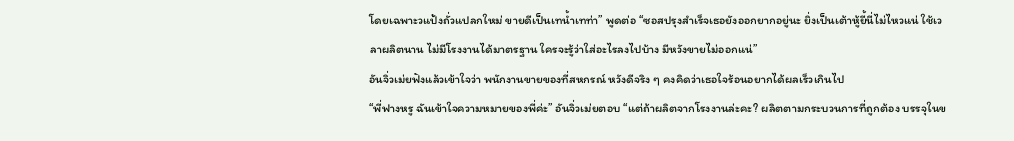โดยเฉพาะวแป้งถั่วแปลกใหม่ ขายดีเป็นเทน้ำเทท่า” พูดต่อ “ซอสปรุงสำเร็จเธอยังออกยากอยู่นะ ยิ่งเป็นเต้าหู้ยี้นี่ไม่ไหวแน่ ใช้เวลาผลิตนาน ไม่มีโรงงานได้มาตรฐาน ใครจะรู้ว่าใส่อะไรลงไปบ้าง มีหวังขายไม่ออกแน่”
อันจิ่วเม่ยฟังแล้วเข้าใจว่า พนักงานขายของที่สหกรณ์ หวังดีจริง ๆ คงคิดว่าเธอใจร้อนอยากได้ผลเร็วเกินไป
“พี่ฟางหรู ฉันเข้าใจความหมายของพี่ค่ะ” อันจิ่วเม่ยตอบ “แต่ถ้าผลิตจากโรงงานล่ะคะ? ผลิตตามกระบวนการที่ถูกต้อง บรรจุในข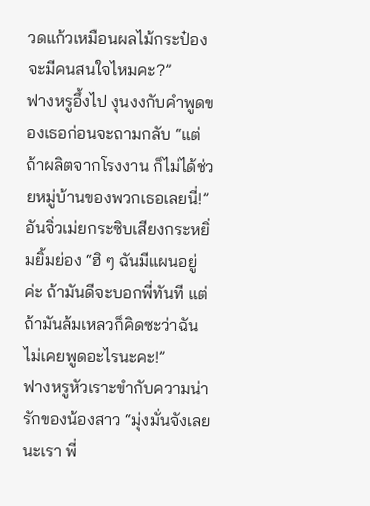วดแก้วเหมือนผลไม้กระป๋อง จะมีคนสนใจไหมคะ?”
ฟางหรูอึ้งไป งุนงงกับคำพูดของเธอก่อนจะถามกลับ “แต่ถ้าผลิตจากโรงงาน ก็ไม่ได้ช่วยหมู่บ้านของพวกเธอเลยนี่!”
อันจิ่วเม่ยกระซิบเสียงกระหยิ่มยิ้มย่อง “ฮิ ๆ ฉันมีแผนอยู่ค่ะ ถ้ามันดีจะบอกพี่ทันที แต่ถ้ามันล้มเหลวก็คิดซะว่าฉันไม่เคยพูดอะไรนะคะ!”
ฟางหรูหัวเราะขำกับความน่ารักของน้องสาว “มุ่งมั่นจังเลยนะเรา พี่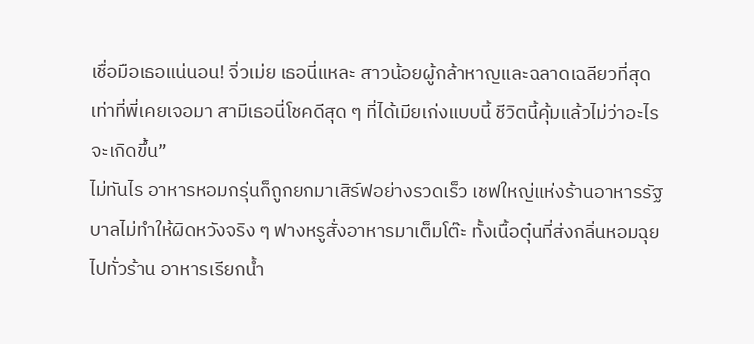เชื่อมือเธอแน่นอน! จิ่วเม่ย เธอนี่แหละ สาวน้อยผู้กล้าหาญและฉลาดเฉลียวที่สุดเท่าที่พี่เคยเจอมา สามีเธอนี่โชคดีสุด ๆ ที่ได้เมียเก่งแบบนี้ ชีวิตนี้คุ้มแล้วไม่ว่าอะไรจะเกิดขึ้น”
ไม่ทันไร อาหารหอมกรุ่นก็ถูกยกมาเสิร์ฟอย่างรวดเร็ว เชฟใหญ่แห่งร้านอาหารรัฐบาลไม่ทำให้ผิดหวังจริง ๆ ฟางหรูสั่งอาหารมาเต็มโต๊ะ ทั้งเนื้อตุ๋นที่ส่งกลิ่นหอมฉุยไปทั่วร้าน อาหารเรียกน้ำ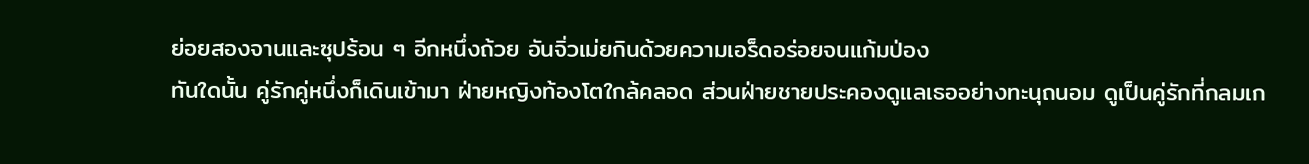ย่อยสองจานและซุปร้อน ๆ อีกหนึ่งถ้วย อันจิ่วเม่ยกินด้วยความเอร็ดอร่อยจนแก้มป่อง
ทันใดนั้น คู่รักคู่หนึ่งก็เดินเข้ามา ฝ่ายหญิงท้องโตใกล้คลอด ส่วนฝ่ายชายประคองดูแลเธออย่างทะนุถนอม ดูเป็นคู่รักที่กลมเก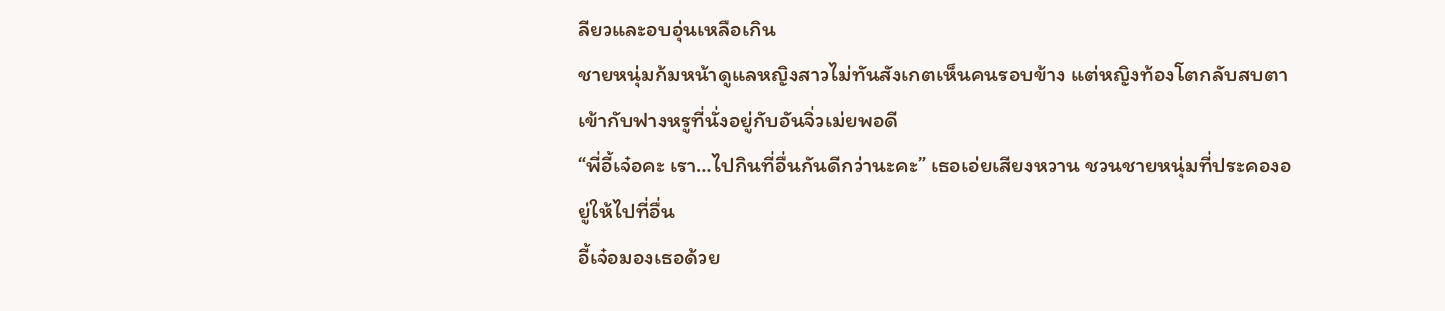ลียวและอบอุ่นเหลือเกิน
ชายหนุ่มก้มหน้าดูแลหญิงสาวไม่ทันสังเกตเห็นคนรอบข้าง แต่หญิงท้องโตกลับสบตาเข้ากับฟางหรูที่นั่งอยู่กับอันจิ่วเม่ยพอดี
“พี่อี้เจ๋อคะ เรา…ไปกินที่อื่นกันดีกว่านะคะ” เธอเอ่ยเสียงหวาน ชวนชายหนุ่มที่ประคองอยู่ให้ไปที่อื่น
อี้เจ๋อมองเธอด้วย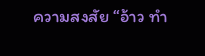ความสงสัย “อ้าว ทำ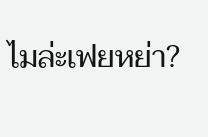ไมล่ะเฟยหย่า?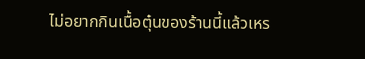ไม่อยากกินเนื้อตุ๋นของร้านนี้แล้วเหร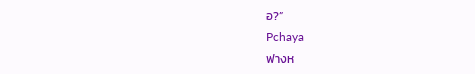อ?”
Pchaya
ฟางห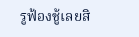รูฟ้องชู้เลยสิ